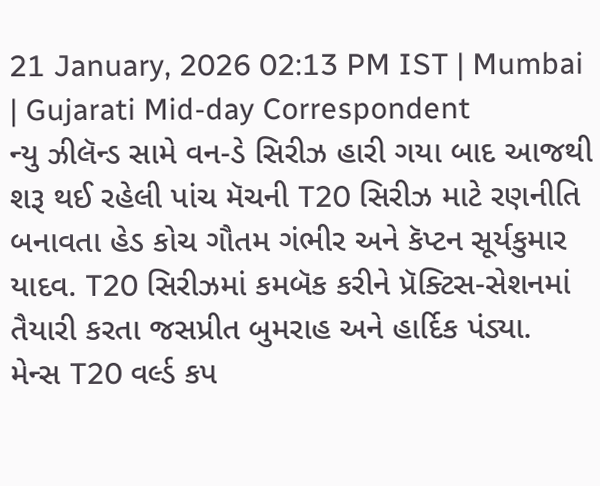21 January, 2026 02:13 PM IST | Mumbai | Gujarati Mid-day Correspondent
ન્યુ ઝીલૅન્ડ સામે વન-ડે સિરીઝ હારી ગયા બાદ આજથી શરૂ થઈ રહેલી પાંચ મૅચની T20 સિરીઝ માટે રણનીતિ બનાવતા હેડ કોચ ગૌતમ ગંભીર અને કૅપ્ટન સૂર્યકુમાર યાદવ. T20 સિરીઝમાં કમબૅક કરીને પ્રૅક્ટિસ-સેશનમાં તૈયારી કરતા જસપ્રીત બુમરાહ અને હાર્દિક પંડ્યા.
મેન્સ T20 વર્લ્ડ કપ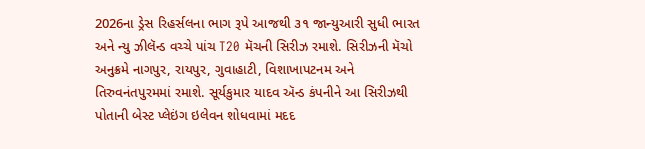2026ના ડ્રેસ રિહર્સલના ભાગ રૂપે આજથી ૩૧ જાન્યુઆરી સુધી ભારત અને ન્યુ ઝીલૅન્ડ વચ્ચે પાંચ T20 મૅચની સિરીઝ રમાશે. સિરીઝની મૅચો અનુક્રમે નાગપુર, રાયપુર, ગુવાહાટી, વિશાખાપટનમ અને તિરુવનંતપુરમમાં રમાશે. સૂર્યકુમાર યાદવ ઍન્ડ કંપનીને આ સિરીઝથી પોતાની બેસ્ટ પ્લેઇંગ ઇલેવન શોધવામાં મદદ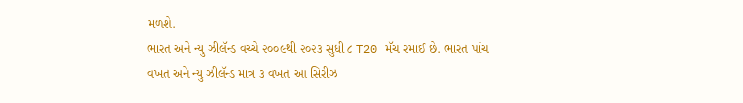મળશે.
ભારત અને ન્યુ ઝીલૅન્ડ વચ્ચે ૨૦૦૯થી ૨૦૨૩ સુધી ૮ T20 મૅચ રમાઈ છે. ભારત પાંચ વખત અને ન્યુ ઝીલૅન્ડ માત્ર ૩ વખત આ સિરીઝ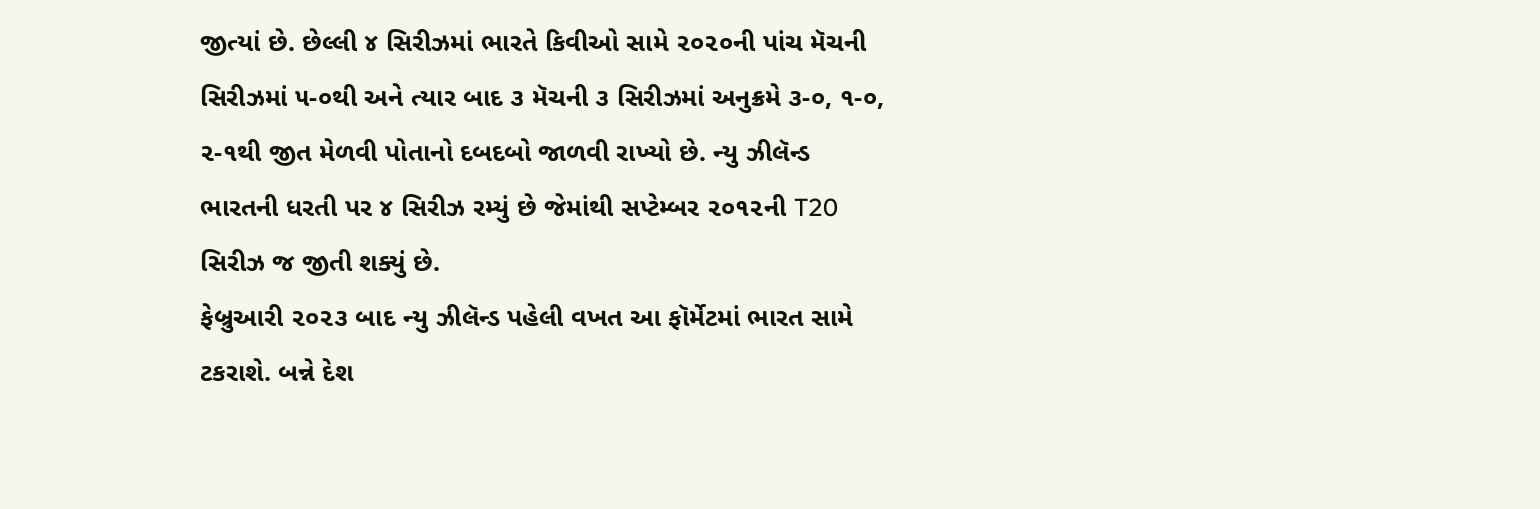જીત્યાં છે. છેલ્લી ૪ સિરીઝમાં ભારતે કિવીઓ સામે ૨૦૨૦ની પાંચ મૅચની સિરીઝમાં ૫-૦થી અને ત્યાર બાદ ૩ મૅચની ૩ સિરીઝમાં અનુક્રમે ૩-૦, ૧-૦, ૨-૧થી જીત મેળવી પોતાનો દબદબો જાળવી રાખ્યો છે. ન્યુ ઝીલૅન્ડ ભારતની ધરતી પર ૪ સિરીઝ રમ્યું છે જેમાંથી સપ્ટેમ્બર ૨૦૧૨ની T20 સિરીઝ જ જીતી શક્યું છે.
ફેબ્રુઆરી ૨૦૨૩ બાદ ન્યુ ઝીલૅન્ડ પહેલી વખત આ ફૉર્મેટમાં ભારત સામે ટકરાશે. બન્ને દેશ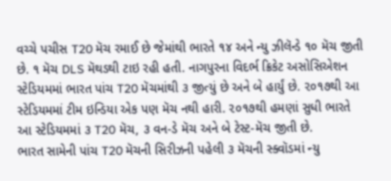વચ્ચે પચીસ T20 મૅચ રમાઈ છે જેમાંથી ભારતે ૧૪ અને ન્યુ ઝીલૅન્ડે ૧૦ મૅચ જીતી છે. ૧ મૅચ DLS મૅથડથી ટાઇ રહી હતી. નાગપુરના વિદર્ભ ક્રિકેટ અસોસિએશન સ્ટેડિયમમાં ભારત પાંચ T20 મૅચમાંથી ૩ જીત્યું છે અને બે હાર્યું છે. ૨૦૧૭થી આ સ્ટેડિયમમાં ટીમ ઇન્ડિયા એક પણ મૅચ નથી હારી. ૨૦૧૭થી હમણાં સુધી ભારતે આ સ્ટેડિયમમાં ૩ T20 મૅચ, ૩ વન-ડે મૅચ અને બે ટેસ્ટ-મૅચ જીતી છે.
ભારત સામેની પાંચ T20 મૅચની સિરીઝની પહેલી ૩ મૅચની સ્ક્વૉડમાં ન્યુ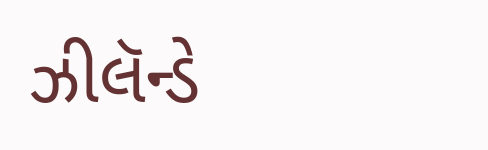ઝીલૅન્ડે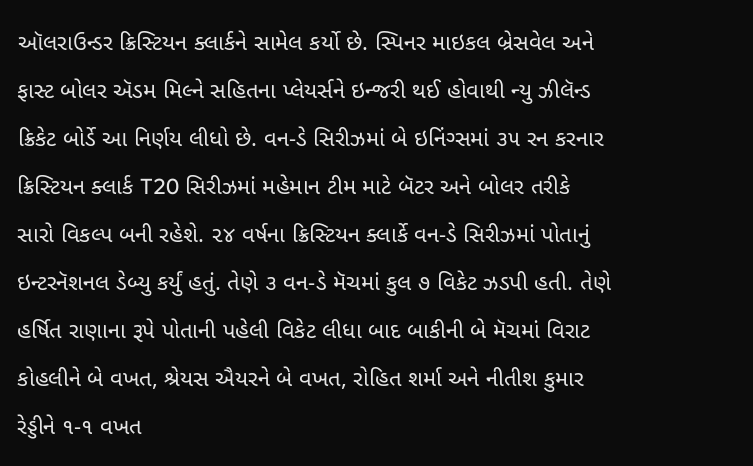ઑલરાઉન્ડર ક્રિસ્ટિયન ક્લાર્કને સામેલ કર્યો છે. સ્પિનર માઇકલ બ્રેસવેલ અને ફાસ્ટ બોલર ઍડમ મિલ્ને સહિતના પ્લેયર્સને ઇન્જરી થઈ હોવાથી ન્યુ ઝીલૅન્ડ ક્રિકેટ બોર્ડે આ નિર્ણય લીધો છે. વન-ડે સિરીઝમાં બે ઇનિંગ્સમાં ૩૫ રન કરનાર ક્રિસ્ટિયન ક્લાર્ક T20 સિરીઝમાં મહેમાન ટીમ માટે બૅટર અને બોલર તરીકે સારો વિકલ્પ બની રહેશે. ૨૪ વર્ષના ક્રિસ્ટિયન ક્લાર્કે વન-ડે સિરીઝમાં પોતાનું ઇન્ટરનૅશનલ ડેબ્યુ કર્યું હતું. તેણે ૩ વન-ડે મૅચમાં કુલ ૭ વિકેટ ઝડપી હતી. તેણે હર્ષિત રાણાના રૂપે પોતાની પહેલી વિકેટ લીધા બાદ બાકીની બે મૅચમાં વિરાટ કોહલીને બે વખત, શ્રેયસ ઐયરને બે વખત, રોહિત શર્મા અને નીતીશ કુમાર રેડ્ડીને ૧-૧ વખત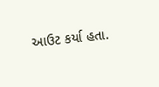આઉટ કર્યા હતા.